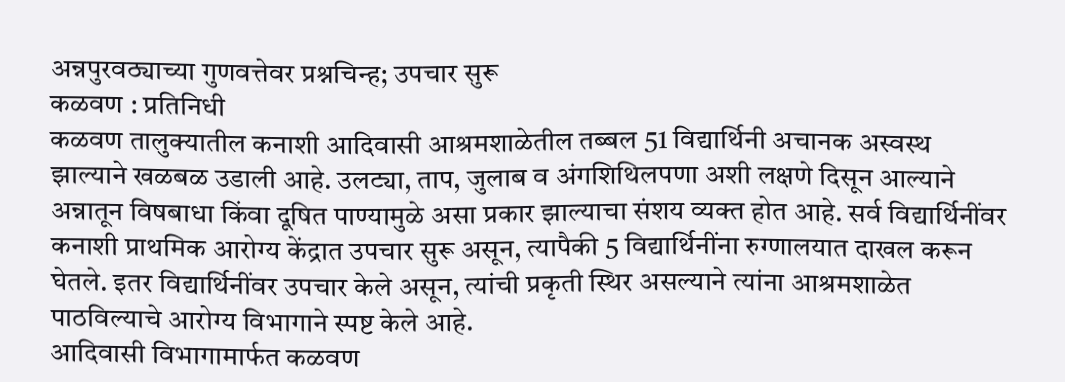अन्नपुरवठ्याच्या गुणवत्तेवर प्रश्नचिन्ह; उपचार सुरू
कळवण : प्रतिनिधी
कळवण तालुक्यातील कनाशी आदिवासी आश्रमशाळेतील तब्बल 51 विद्यार्थिनी अचानक अस्वस्थ झाल्याने खळबळ उडाली आहे. उलट्या, ताप, जुलाब व अंगशिथिलपणा अशी लक्षणे दिसून आल्याने अन्नातून विषबाधा किंवा दूषित पाण्यामुळे असा प्रकार झाल्याचा संशय व्यक्त होत आहे. सर्व विद्यार्थिनींवर कनाशी प्राथमिक आरोग्य केंद्रात उपचार सुरू असून, त्यापैकी 5 विद्यार्थिनींना रुग्णालयात दाखल करून घेतले. इतर विद्यार्थिनींवर उपचार केले असून, त्यांची प्रकृती स्थिर असल्याने त्यांना आश्रमशाळेत पाठविल्याचे आरोग्य विभागाने स्पष्ट केले आहे.
आदिवासी विभागामार्फत कळवण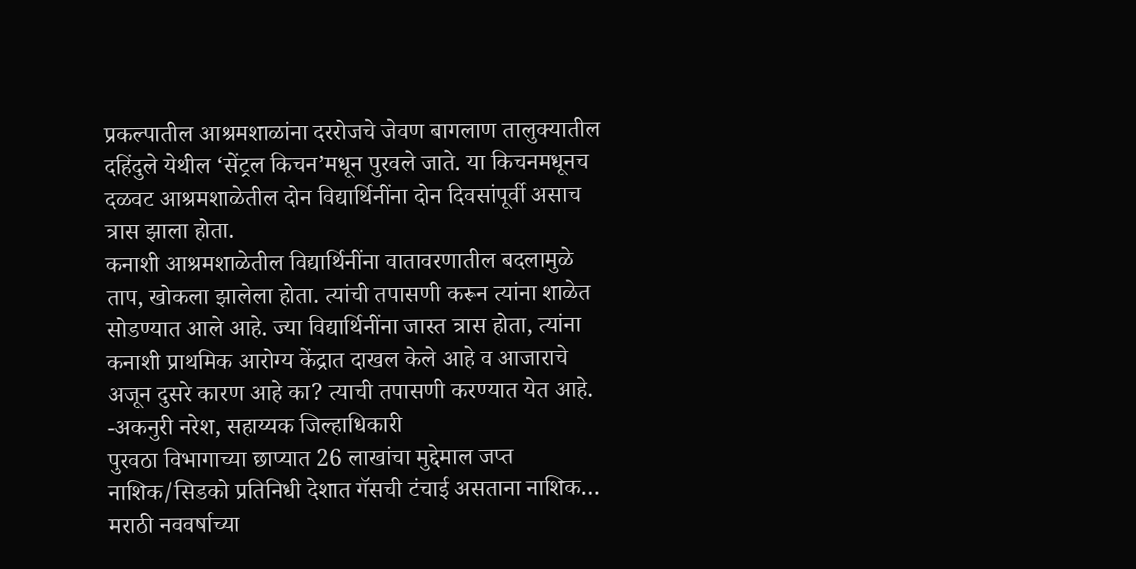प्रकल्पातील आश्रमशाळांना दररोजचे जेवण बागलाण तालुक्यातील दहिंदुले येथील ‘सेंट्रल किचन’मधून पुरवले जाते. या किचनमधूनच दळवट आश्रमशाळेतील दोन विद्यार्थिनींना दोन दिवसांपूर्वी असाच त्रास झाला होता.
कनाशी आश्रमशाळेतील विद्यार्थिनींना वातावरणातील बदलामुळे ताप, खोकला झालेला होता. त्यांची तपासणी करून त्यांना शाळेत सोडण्यात आले आहे. ज्या विद्यार्थिनींना जास्त त्रास होता, त्यांना कनाशी प्राथमिक आरोग्य केंद्रात दाखल केले आहे व आजाराचे अजून दुसरे कारण आहे का? त्याची तपासणी करण्यात येत आहे.
-अकनुरी नरेश, सहाय्यक जिल्हाधिकारी
पुरवठा विभागाच्या छाप्यात 26 लाखांचा मुद्देमाल जप्त नाशिक/सिडको प्रतिनिधी देशात गॅसची टंचाई असताना नाशिक…
मराठी नववर्षाच्या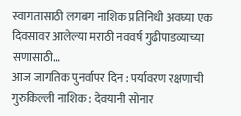स्वागतासाठी लगबग नाशिक प्रतिनिधी अवघ्या एक दिवसावर आलेल्या मराठी नववर्ष गुढीपाडव्याच्या सणासाठी…
आज जागतिक पुनर्वापर दिन : पर्यावरण रक्षणाची गुरुकिल्ली नाशिक : देवयानी सोनार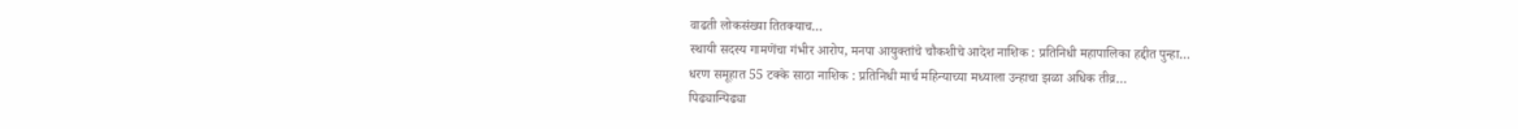वाढती लोकसंख्या तितक्याच…
स्थायी सदस्य गामणेंचा गंभीर आरोप, मनपा आयुक्तांचे चौकशीचे आदेश नाशिक : प्रतिनिधी महापालिका हद्दीत पुन्हा…
धरण समूहात 55 टक्के साठा नाशिक : प्रतिनिधी मार्च महिन्याच्या मध्याला उन्हाचा झळा अधिक तीव्र…
पिढ्यान्पिढ्या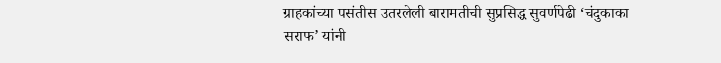ग्राहकांच्या पसंतीस उतरलेली बारामतीची सुप्रसिद्ध सुवर्णपेढी ‘चंदुकाका सराफ’ यांनी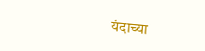यंदाच्या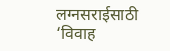लग्नसराईसाठी ‘विवाह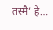तस्मै’ हे…